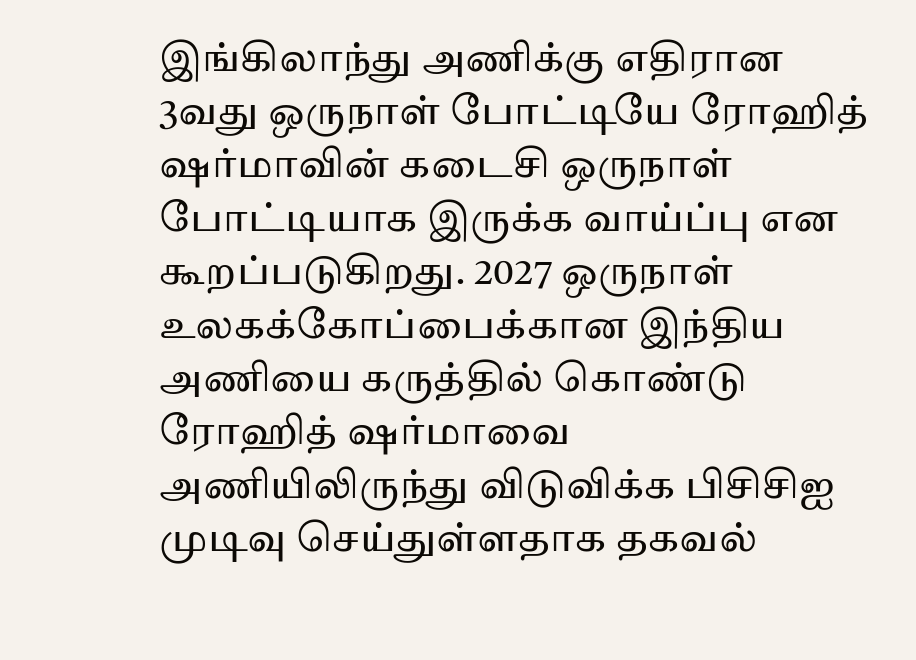இங்கிலாந்து அணிக்கு எதிரான 3வது ஒருநாள் போட்டியே ரோஹித் ஷர்மாவின் கடைசி ஒருநாள் போட்டியாக இருக்க வாய்ப்பு என கூறப்படுகிறது. 2027 ஒருநாள் உலகக்கோப்பைக்கான இந்திய அணியை கருத்தில் கொண்டு ரோஹித் ஷர்மாவை அணியிலிருந்து விடுவிக்க பிசிசிஐ முடிவு செய்துள்ளதாக தகவல்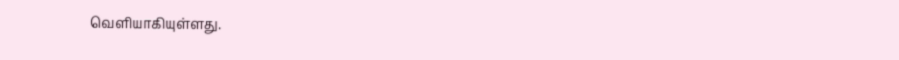வெளியாகியுள்ளது.